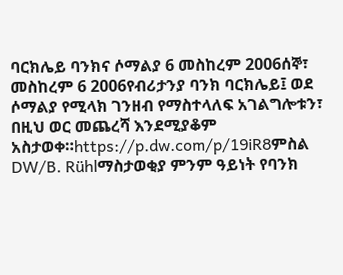ባርክሌይ ባንክና ሶማልያ 6 መስከረም 2006ሰኞ፣ መስከረም 6 2006የብሪታንያ ባንክ ባርክሌይ፤ ወደ ሶማልያ የሚላክ ገንዘብ የማስተላለፍ አገልግሎቱን፣ በዚህ ወር መጨረሻ እንደሚያቆም አስታወቀ።https://p.dw.com/p/19iR8ምስል DW/B. Rühlማስታወቂያ ምንም ዓይነት የባንክ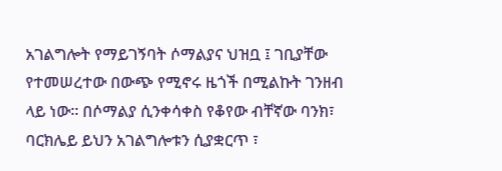አገልግሎት የማይገኝባት ሶማልያና ህዝቧ ፤ ገቢያቸው የተመሠረተው በውጭ የሚኖሩ ዜጎች በሚልኩት ገንዘብ ላይ ነው። በሶማልያ ሲንቀሳቀስ የቆየው ብቸኛው ባንክ፣ ባርክሌይ ይህን አገልግሎቱን ሲያቋርጥ ፣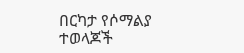በርካታ የሶማልያ ተወላጆች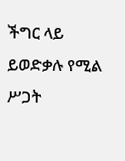ችግር ላይ ይወድቃሉ የሚል ሥጋት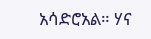አሳድሮአል። ሃና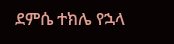ደምሴ ተክሌ የኋላ